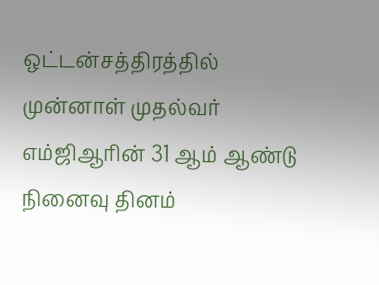ஒட்டன்சத்திரத்தில் முன்னாள் முதல்வர் எம்ஜிஆரின் 31 ஆம் ஆண்டு நினைவு தினம்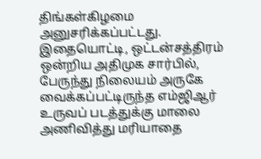திங்கள்கிழமை அனுசரிக்கப்பட்டது.
இதையொட்டி, ஒட்டன்சத்திரம் ஒன்றிய அதிமுக சார்பில், பேருந்து நிலையம் அருகே வைக்கப்பட்டிருந்த எம்ஜிஆர் உருவப் படத்துக்கு மாலை அணிவித்து மரியாதை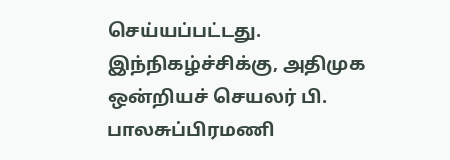செய்யப்பட்டது.
இந்நிகழ்ச்சிக்கு, அதிமுக ஒன்றியச் செயலர் பி. பாலசுப்பிரமணி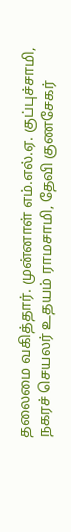தலைமை வகித்தார். முன்னாள் எம்.எல்.ஏ. குப்புச்சாமி, நகரச் செயலர் உதயம் ராமசாமி, தேவி குணசேகர்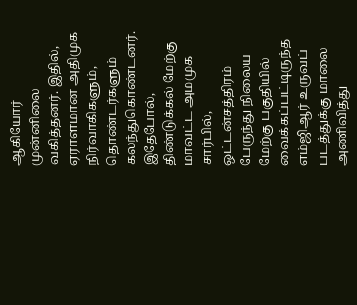ஆகியோர் முன்னிலை வகித்தனர். இதில், ஏராளமான அதிமுக நிர்வாகிகளும், தொண்டர்களும் கலந்துகொண்டனர்.
இதேபோல், திண்டுக்கல் மேற்கு மாவட்ட அமமுக சார்பில், ஒட்டன்சத்திரம் பேருந்து நிலைய மேற்கு பகுதியில் வைக்கப்பட்டிருந்த எம்ஜிஆர் உருவப் படத்துக்கு மாலை அணிவித்து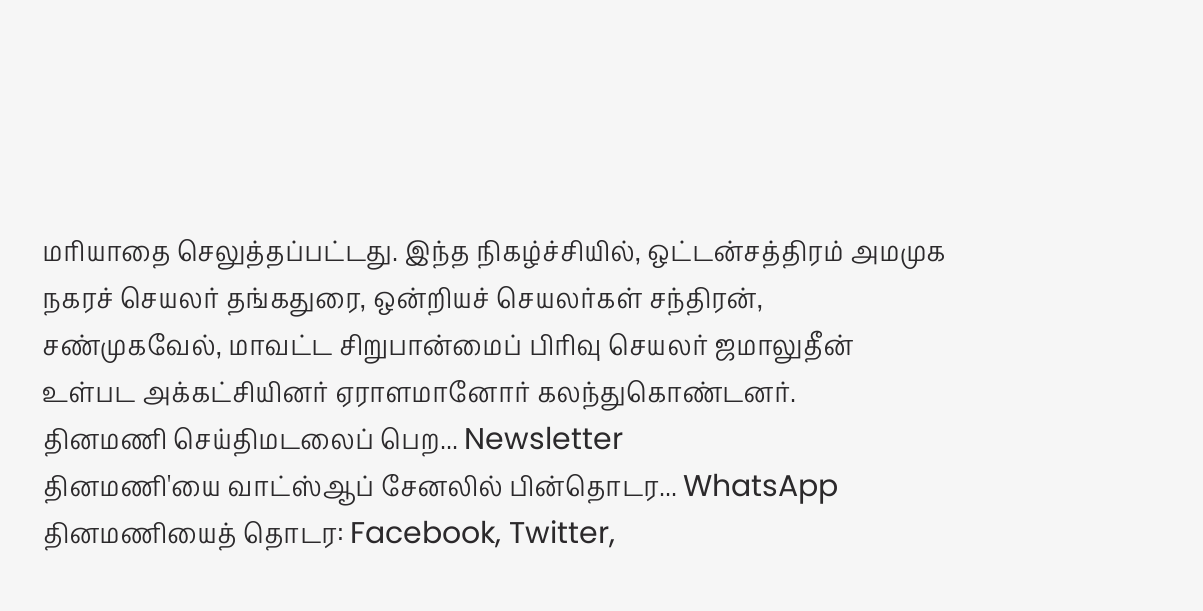மரியாதை செலுத்தப்பட்டது. இந்த நிகழ்ச்சியில், ஒட்டன்சத்திரம் அமமுக நகரச் செயலர் தங்கதுரை, ஒன்றியச் செயலர்கள் சந்திரன், சண்முகவேல், மாவட்ட சிறுபான்மைப் பிரிவு செயலர் ஜமாலுதீன் உள்பட அக்கட்சியினர் ஏராளமானோர் கலந்துகொண்டனர்.
தினமணி செய்திமடலைப் பெற... Newsletter
தினமணி'யை வாட்ஸ்ஆப் சேனலில் பின்தொடர... WhatsApp
தினமணியைத் தொடர: Facebook, Twitter,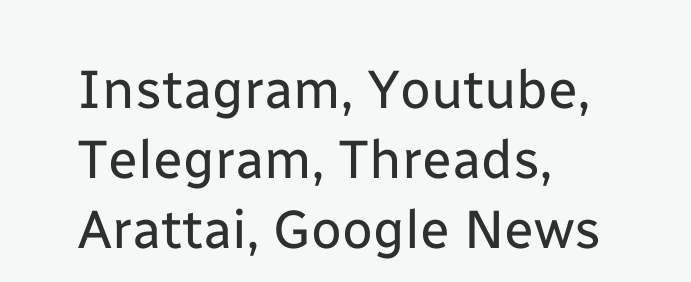Instagram, Youtube, Telegram, Threads, Arattai, Google News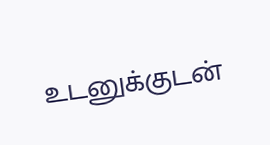உடனுக்குடன்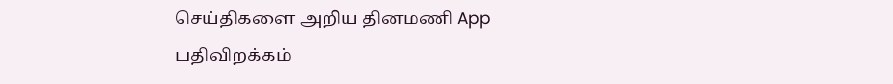செய்திகளை அறிய தினமணி App பதிவிறக்கம்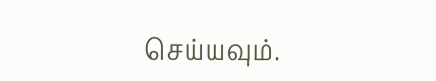செய்யவும்.